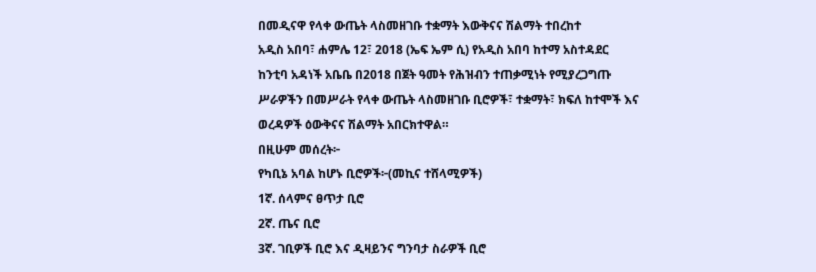በመዲናዋ የላቀ ውጤት ላስመዘገቡ ተቋማት እውቅናና ሽልማት ተበረከተ
አዲስ አበባ፣ ሐምሌ 12፣ 2018 (ኤፍ ኤም ሲ) የአዲስ አበባ ከተማ አስተዳደር ከንቲባ አዳነች አቤቤ በ2018 በጀት ዓመት የሕዝብን ተጠቃሚነት የሚያረጋግጡ ሥራዎችን በመሥራት የላቀ ውጤት ላስመዘገቡ ቢሮዎች፣ ተቋማት፣ ክፍለ ከተሞች እና ወረዳዎች ዕውቅናና ሽልማት አበርክተዋል።
በዚሁም መሰረት፦
የካቢኔ አባል ከሆኑ ቢሮዎች፦(መኪና ተሸላሚዎች)
1ኛ. ሰላምና ፀጥታ ቢሮ
2ኛ. ጤና ቢሮ
3ኛ. ገቢዎች ቢሮ እና ዲዛይንና ግንባታ ስራዎች ቢሮ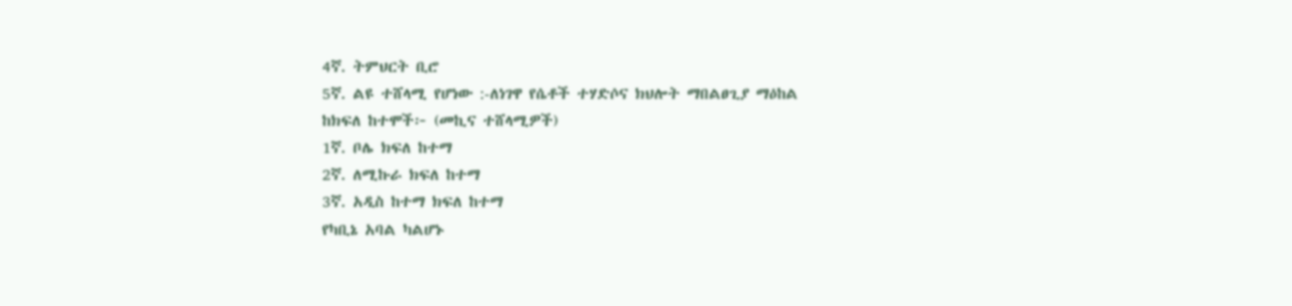4ኛ. ትምህርት ቢሮ
5ኛ. ልዩ ተሸላሚ የሆነው :-ለነገዋ የሴቶች ተሃድሶና ክህሎት ማበልፀጊያ ማዕከል
ከክፍለ ከተሞች፦ (መኪና ተሸላሚዎች)
1ኛ. ቦሌ ክፍለ ከተማ
2ኛ. ለሚኩራ ክፍለ ከተማ
3ኛ. አዲስ ከተማ ክፍለ ከተማ
የካቢኔ አባል ካልሆኑ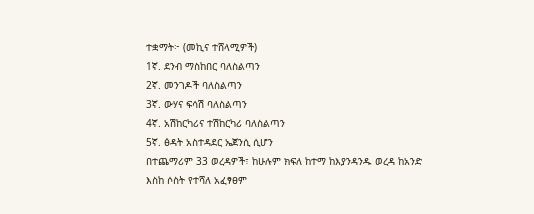ተቋማት፦ (መኪና ተሸላሚዎች)
1ኛ. ደንብ ማስከበር ባለስልጣን
2ኛ. መንገዶች ባለስልጣን
3ኛ. ውሃና ፍሳሽ ባለስልጣን
4ኛ. አሽከርካሪና ተሽከርካሪ ባለስልጣን
5ኛ. ፅዳት አስተዳደር ኤጀንሲ ሲሆን
በተጨማሪም 33 ወረዳዎች፣ ከሁሉም ክፍለ ከተማ ከእያንዳንዱ ወረዳ ከአንድ እስከ ሶስት የተሻለ አፈፃፀም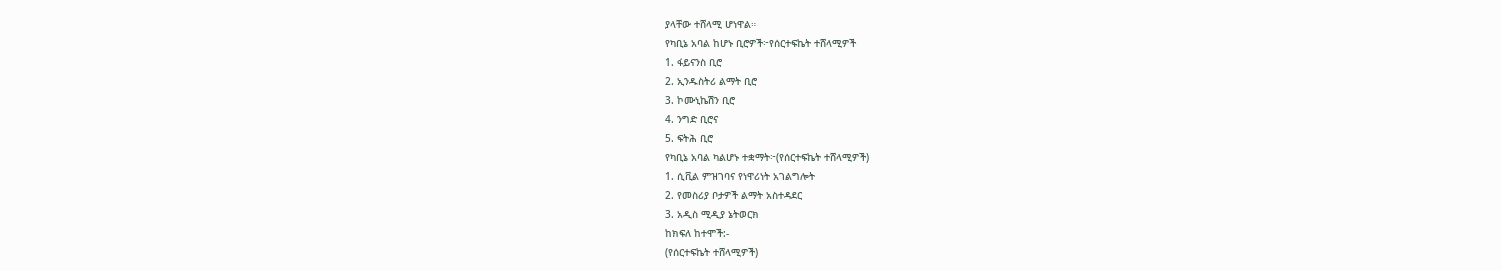ያላቸው ተሸላሚ ሆነዋል።
የካቢኔ አባል ከሆኑ ቢሮዎች፦የሰርተፍኬት ተሸላሚዎች
1. ፋይናንስ ቢሮ
2. ኢንዱስትሪ ልማት ቢሮ
3. ኮሙኒኬሽን ቢሮ
4. ንግድ ቢሮና
5. ፍትሕ ቢሮ
የካቢኔ አባል ካልሆኑ ተቋማት፦(የሰርተፍኬት ተሸላሚዎች)
1. ሲቪል ምዝገባና የነዋሪነት አገልግሎት
2. የመስሪያ ቦታዎች ልማት አስተዳደር
3. አዲስ ሚዲያ ኔትወርክ
ከክፍለ ከተሞች:-
(የሰርተፍኬት ተሸላሚዎች)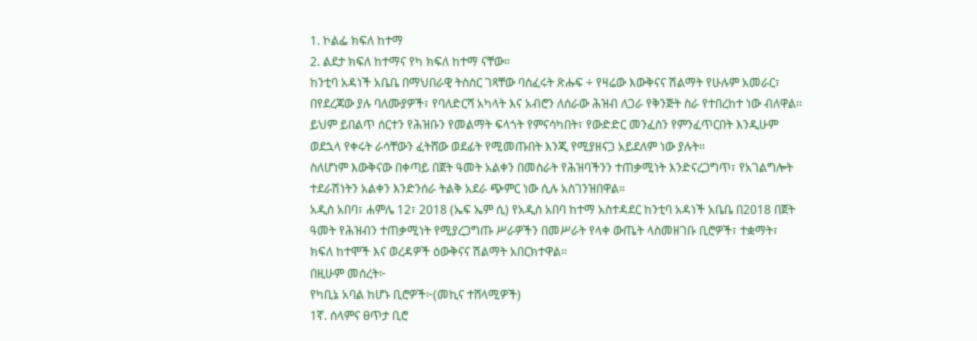1. ኮልፌ ክፍለ ከተማ
2. ልደታ ክፍለ ከተማና የካ ክፍለ ከተማ ናቸው።
ከንቲባ አዳነች አቤቤ በማህበራዊ ትስስር ገጻቸው ባሰፈሩት ጽሑፍ ÷ የዛሬው እውቅናና ሽልማት የሁሉም አመራር፣ በየደረጃው ያሉ ባለሙያዎች፣ የባለድርሻ አካላት እና አብሮን ለሰራው ሕዝብ ለጋራ የቅንጅት ስራ የተበረከተ ነው ብለዋል፡፡
ይህም ይበልጥ ሰርተን የሕዝቡን የመልማት ፍላጎት የምናሳካበት፣ የውድድር መንፈስን የምንፈጥርበት እንዲሁም ወደኋላ የቀሩት ራሳቸውን ፈትሸው ወደፊት የሚመጡበት እንጂ የሚያዘናጋ አይደለም ነው ያሉት።
ስለሆነም እውቅናው በቀጣይ በጀት ዓመት አልቀን በመስራት የሕዝባችንን ተጠቃሚነት እንድናረጋግጥ፣ የአገልግሎት ተደራሽነትን አልቀን እንድንሰራ ትልቅ አደራ ጭምር ነው ሲሉ አስገንዝበዋል።
አዲስ አበባ፣ ሐምሌ 12፣ 2018 (ኤፍ ኤም ሲ) የአዲስ አበባ ከተማ አስተዳደር ከንቲባ አዳነች አቤቤ በ2018 በጀት ዓመት የሕዝብን ተጠቃሚነት የሚያረጋግጡ ሥራዎችን በመሥራት የላቀ ውጤት ላስመዘገቡ ቢሮዎች፣ ተቋማት፣ ክፍለ ከተሞች እና ወረዳዎች ዕውቅናና ሽልማት አበርክተዋል።
በዚሁም መሰረት፦
የካቢኔ አባል ከሆኑ ቢሮዎች፦(መኪና ተሸላሚዎች)
1ኛ. ሰላምና ፀጥታ ቢሮ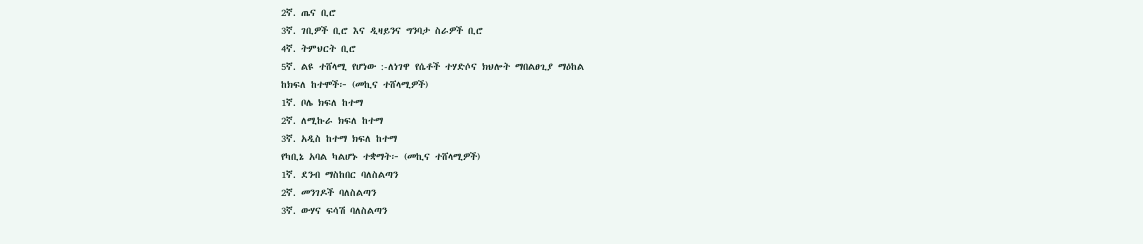2ኛ. ጤና ቢሮ
3ኛ. ገቢዎች ቢሮ እና ዲዛይንና ግንባታ ስራዎች ቢሮ
4ኛ. ትምህርት ቢሮ
5ኛ. ልዩ ተሸላሚ የሆነው :-ለነገዋ የሴቶች ተሃድሶና ክህሎት ማበልፀጊያ ማዕከል
ከክፍለ ከተሞች፦ (መኪና ተሸላሚዎች)
1ኛ. ቦሌ ክፍለ ከተማ
2ኛ. ለሚኩራ ክፍለ ከተማ
3ኛ. አዲስ ከተማ ክፍለ ከተማ
የካቢኔ አባል ካልሆኑ ተቋማት፦ (መኪና ተሸላሚዎች)
1ኛ. ደንብ ማስከበር ባለስልጣን
2ኛ. መንገዶች ባለስልጣን
3ኛ. ውሃና ፍሳሽ ባለስልጣን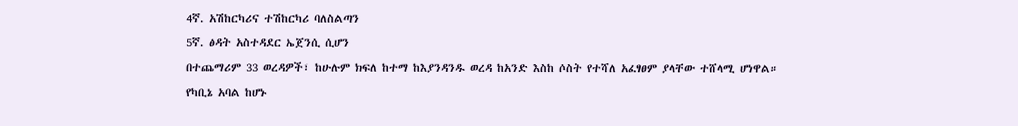4ኛ. አሽከርካሪና ተሽከርካሪ ባለስልጣን
5ኛ. ፅዳት አስተዳደር ኤጀንሲ ሲሆን
በተጨማሪም 33 ወረዳዎች፣ ከሁሉም ክፍለ ከተማ ከእያንዳንዱ ወረዳ ከአንድ እስከ ሶስት የተሻለ አፈፃፀም ያላቸው ተሸላሚ ሆነዋል።
የካቢኔ አባል ከሆኑ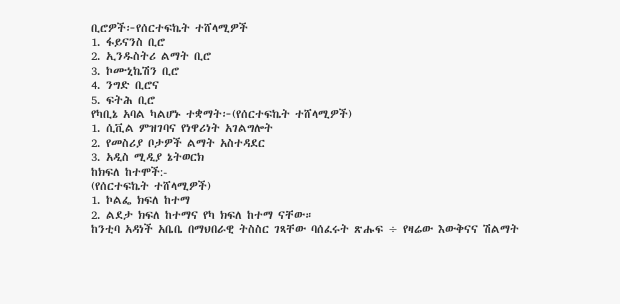ቢሮዎች፦የሰርተፍኬት ተሸላሚዎች
1. ፋይናንስ ቢሮ
2. ኢንዱስትሪ ልማት ቢሮ
3. ኮሙኒኬሽን ቢሮ
4. ንግድ ቢሮና
5. ፍትሕ ቢሮ
የካቢኔ አባል ካልሆኑ ተቋማት፦(የሰርተፍኬት ተሸላሚዎች)
1. ሲቪል ምዝገባና የነዋሪነት አገልግሎት
2. የመስሪያ ቦታዎች ልማት አስተዳደር
3. አዲስ ሚዲያ ኔትወርክ
ከክፍለ ከተሞች:-
(የሰርተፍኬት ተሸላሚዎች)
1. ኮልፌ ክፍለ ከተማ
2. ልደታ ክፍለ ከተማና የካ ክፍለ ከተማ ናቸው።
ከንቲባ አዳነች አቤቤ በማህበራዊ ትስስር ገጻቸው ባሰፈሩት ጽሑፍ ÷ የዛሬው እውቅናና ሽልማት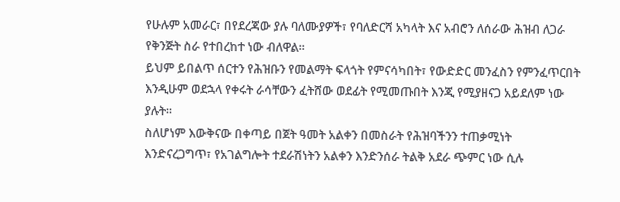የሁሉም አመራር፣ በየደረጃው ያሉ ባለሙያዎች፣ የባለድርሻ አካላት እና አብሮን ለሰራው ሕዝብ ለጋራ የቅንጅት ስራ የተበረከተ ነው ብለዋል፡፡
ይህም ይበልጥ ሰርተን የሕዝቡን የመልማት ፍላጎት የምናሳካበት፣ የውድድር መንፈስን የምንፈጥርበት እንዲሁም ወደኋላ የቀሩት ራሳቸውን ፈትሸው ወደፊት የሚመጡበት እንጂ የሚያዘናጋ አይደለም ነው ያሉት።
ስለሆነም እውቅናው በቀጣይ በጀት ዓመት አልቀን በመስራት የሕዝባችንን ተጠቃሚነት እንድናረጋግጥ፣ የአገልግሎት ተደራሽነትን አልቀን እንድንሰራ ትልቅ አደራ ጭምር ነው ሲሉ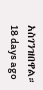አስገንዝበዋል።
18 days ago